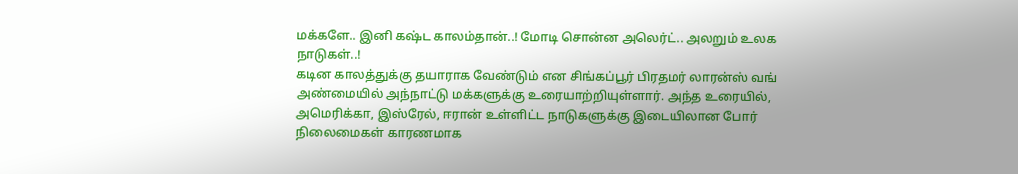மக்களே.. இனி கஷ்ட காலம்தான்..! மோடி சொன்ன அலெர்ட்.. அலறும் உலக நாடுகள்..!
கடின காலத்துக்கு தயாராக வேண்டும் என சிங்கப்பூர் பிரதமர் லாரன்ஸ் வங் அண்மையில் அந்நாட்டு மக்களுக்கு உரையாற்றியுள்ளார். அந்த உரையில், அமெரிக்கா, இஸ்ரேல், ஈரான் உள்ளிட்ட நாடுகளுக்கு இடையிலான போர் நிலைமைகள் காரணமாக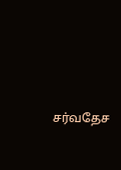சர்வதேச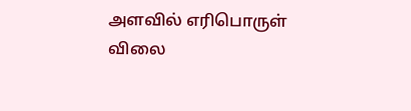அளவில் எரிபொருள் விலை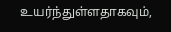உயர்ந்துள்ளதாகவும்,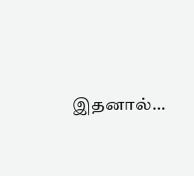இதனால்…